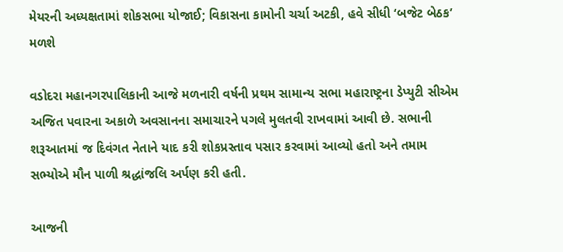મેયરની અધ્યક્ષતામાં શોકસભા યોજાઈ; વિકાસના કામોની ચર્ચા અટકી, હવે સીધી ‘બજેટ બેઠક’ મળશે

વડોદરા મહાનગરપાલિકાની આજે મળનારી વર્ષની પ્રથમ સામાન્ય સભા મહારાષ્ટ્રના ડેપ્યુટી સીએમ અજિત પવારના અકાળે અવસાનના સમાચારને પગલે મુલતવી રાખવામાં આવી છે. સભાની શરૂઆતમાં જ દિવંગત નેતાને યાદ કરી શોકપ્રસ્તાવ પસાર કરવામાં આવ્યો હતો અને તમામ સભ્યોએ મૌન પાળી શ્રદ્ધાંજલિ અર્પણ કરી હતી.

આજની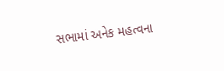સભામાં અનેક મહત્વના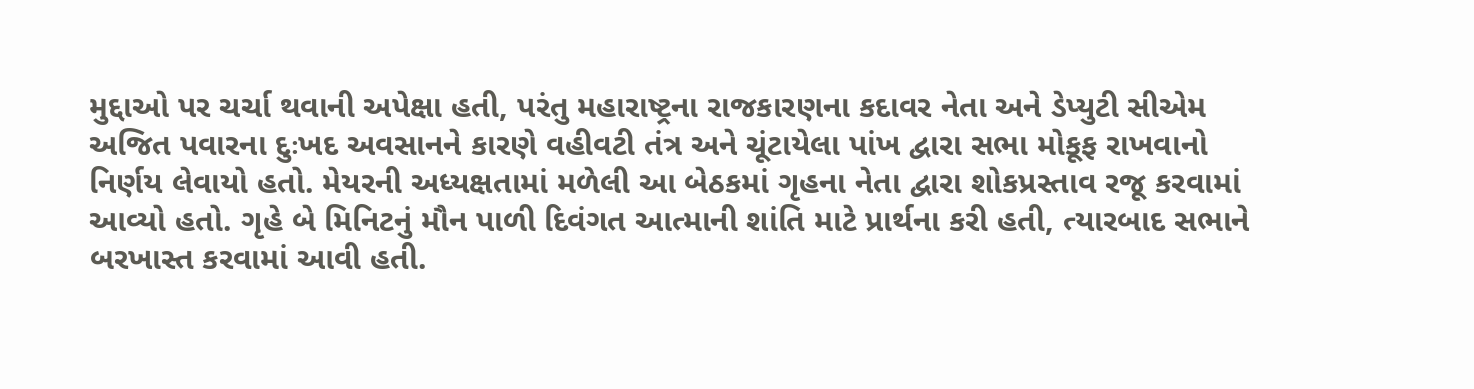મુદ્દાઓ પર ચર્ચા થવાની અપેક્ષા હતી, પરંતુ મહારાષ્ટ્રના રાજકારણના કદાવર નેતા અને ડેપ્યુટી સીએમ અજિત પવારના દુઃખદ અવસાનને કારણે વહીવટી તંત્ર અને ચૂંટાયેલા પાંખ દ્વારા સભા મોકૂફ રાખવાનો નિર્ણય લેવાયો હતો. મેયરની અધ્યક્ષતામાં મળેલી આ બેઠકમાં ગૃહના નેતા દ્વારા શોકપ્રસ્તાવ રજૂ કરવામાં આવ્યો હતો. ગૃહે બે મિનિટનું મૌન પાળી દિવંગત આત્માની શાંતિ માટે પ્રાર્થના કરી હતી, ત્યારબાદ સભાને બરખાસ્ત કરવામાં આવી હતી.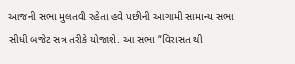આજની સભા મુલતવી રહેતા હવે પછીની આગામી સામાન્ય સભા સીધી બજેટ સત્ર તરીકે યોજાશે. આ સભા “વિરાસત થી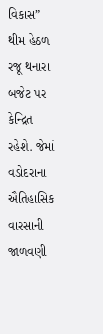વિકાસ” થીમ હેઠળ રજૂ થનારા બજેટ પર કેન્દ્રિત રહેશે. જેમાં વડોદરાના ઐતિહાસિક વારસાની જાળવણી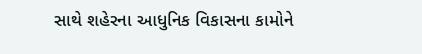સાથે શહેરના આધુનિક વિકાસના કામોને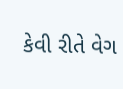કેવી રીતે વેગ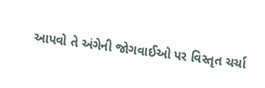આપવો તે અંગેની જોગવાઈઓ પર વિસ્તૃત ચર્ચા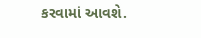કરવામાં આવશે.